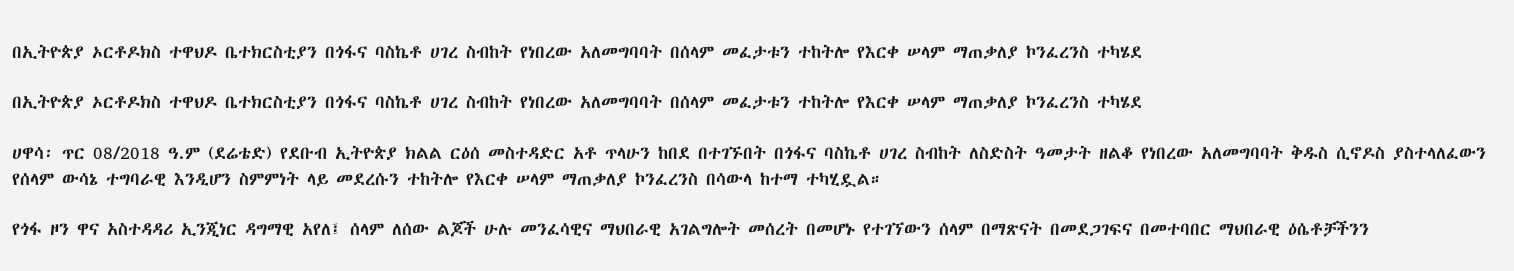በኢትዮጵያ ኦርቶዶክስ ተዋህዶ ቤተክርስቲያን በጎፋና ባስኬቶ ሀገረ ስብከት የነበረው አለመግባባት በሰላም መፈታቱን ተከትሎ የእርቀ ሠላም ማጠቃለያ ኮንፈረንስ ተካሄደ

በኢትዮጵያ ኦርቶዶክስ ተዋህዶ ቤተክርስቲያን በጎፋና ባስኬቶ ሀገረ ስብከት የነበረው አለመግባባት በሰላም መፈታቱን ተከትሎ የእርቀ ሠላም ማጠቃለያ ኮንፈረንስ ተካሄደ

ሀዋሳ፡ ጥር 08/2018 ዓ.ም (ደሬቴድ) የደቡብ ኢትዮጵያ ክልል ርዕሰ መስተዳድር አቶ ጥላሁን ከበደ በተገኙበት በጎፋና ባስኬቶ ሀገረ ስብከት ለስድስት ዓመታት ዘልቆ የነበረው አለመግባባት ቅዱስ ሲኖዶስ ያስተላለፈውን የሰላም ውሳኔ ተግባራዊ እንዲሆን ስምምነት ላይ መደረሱን ተከትሎ የእርቀ ሠላም ማጠቃለያ ኮንፈረንስ በሳውላ ከተማ ተካሂዷል።

የጎፋ ዞን ዋና አስተዳዳሪ ኢንጂነር ዳግማዊ አየለ፤ ሰላም ለሰው ልጆች ሁሉ መንፈሳዊና ማህበራዊ አገልግሎት መሰረት በመሆኑ የተገኘውን ሰላም በማጽናት በመደጋገፍና በመተባበር ማህበራዊ ዕሴቶቻችንን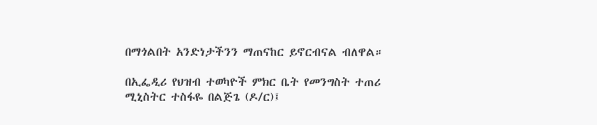በማጎልበት አንድነታችንን ማጠናከር ይኖርብናል ብለዋል።

በኢፌዲሪ የህዝብ ተወካዮች ምክር ቤት የመንግስት ተጠሪ ሚኒስትር ተስፋዬ በልጅጌ (ዶ/ር)፤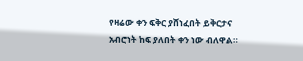የዛሬው ቀን ፍቅር ያሸነፈበት ይቅርታና አብሮነት ከፍ ያለበት ቀን ነው ብለዋል።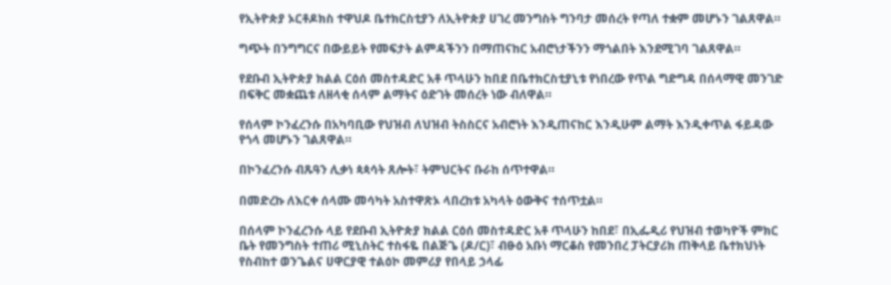የኢትዮጵያ ኦርቶዶክስ ተዋህዶ ቤተክርስቲያን ለኢትዮጵያ ሀገረ መንግስት ግንባታ መሰረት የጣለ ተቋም መሆኑን ገልጸዋል።

ግጭት በንግግርና በውይይት የመፍታት ልምዳችንን በማጠናከር አብሮነታችንን ማጎልበት እንደሚገባ ገልጸዋል።

የደቡብ ኢትዮጵያ ክልል ርዕሰ መስተዳድር አቶ ጥላሁን ከበደ በቤተክርስቲያኒቱ የነበረው የጥል ግድግዳ በሰላማዊ መንገድ በፍቅር መቋጨቱ ለዘላቂ ሰላም ልማትና ዕድገት መሰረት ነው ብለዋል።

የሰላም ኮንፈረንሱ በአካባቢው የህዝብ ለህዝብ ትስስርና አብሮነት እንዲጠናከር እንዲሁም ልማት እንዲቀጥል ፋይዳው የጎላ መሆኑን ገልጸዋል።

በኮንፈረንሱ ብጹዓን ሊቃነ ጳጳሳት ጸሎት፣ ትምህርትና ቡራከ ሰጥተዋል።

በመድረኩ ለእርቀ ሰላሙ መሳካት አስተዋጽኦ ላበረከቱ አካላት ዕውቅና ተሰጥቷል።

በሰላም ኮንፈረንሱ ላይ የደቡብ ኢትዮጵያ ክልል ርዕሰ መስተዳድር አቶ ጥላሁን ከበደ፣ በኢፌዲሪ የህዝብ ተወካዮች ምክር ቤት የመንግስት ተጠሪ ሚኒስትር ተስፋዬ በልጅጌ (ዶ/ር)፣ ብፁዕ አቡነ ማርቆስ የመንበረ ፓትርያሪክ ጠቅላይ ቤተክህነት የስብከተ ወንጌልና ሀዋርያዊ ተልዕኮ መምሪያ የበላይ ኃላፊ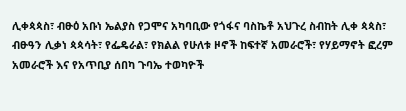ሊቀጳጳስ፣ ብፁዕ አቡነ ኤልያስ የጋሞና አካባቢው የጎፋና ባስኬቶ አህጉረ ስብከት ሊቀ ጳጳስ፣ ብፁዓን ሊቃነ ጳጳሳት፣ የፌዴራል፣ የክልል የሁለቱ ዞኖች ከፍተኛ አመራሮች፣ የሃይማኖት ፎረም አመራሮች እና የአጥቢያ ሰበካ ጉባኤ ተወካዮች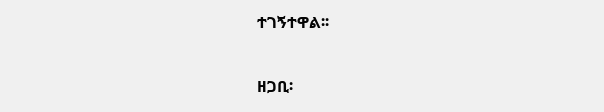ተገኝተዋል፡፡

ዘጋቢ፡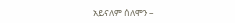አይናለም ሰለሞን –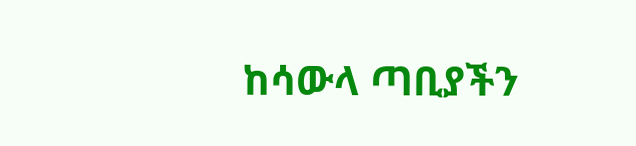ከሳውላ ጣቢያችን